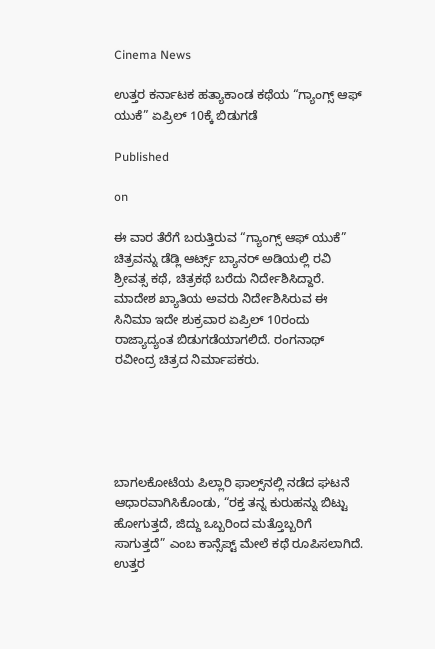Cinema News

ಉತ್ತರ ಕರ್ನಾಟಕ ಹತ್ಯಾಕಾಂಡ ಕಥೆಯ “ಗ್ಯಾಂಗ್ಸ್ ಆಫ್ ಯುಕೆ” ಏಪ್ರಿಲ್ 10ಕ್ಕೆ ಬಿಡುಗಡೆ

Published

on

ಈ ವಾರ ತೆರೆಗೆ ಬರುತ್ತಿರುವ “ಗ್ಯಾಂಗ್ಸ್ ಆಫ್ ಯುಕೆ” ಚಿತ್ರವನ್ನು ಡೆಡ್ಲಿ ಆರ್ಟ್ಸ್ ಬ್ಯಾನರ್ ಅಡಿಯಲ್ಲಿ ರವಿ ಶ್ರೀವತ್ಸ ಕಥೆ, ಚಿತ್ರಕಥೆ ಬರೆದು ನಿರ್ದೇಶಿಸಿದ್ದಾರೆ. ಮಾದೇಶ ಖ್ಯಾತಿಯ ಅವರು ನಿರ್ದೇಶಿಸಿರುವ ಈ ಸಿನಿಮಾ ಇದೇ ಶುಕ್ರವಾರ ಏಪ್ರಿಲ್ 10ರಂದು ರಾಜ್ಯಾದ್ಯಂತ ಬಿಡುಗಡೆಯಾಗಲಿದೆ. ರಂಗನಾಥ್ ರವೀಂದ್ರ ಚಿತ್ರದ ನಿರ್ಮಾಪಕರು.





ಬಾಗಲಕೋಟೆಯ ಪಿಲ್ಲಾರಿ ಫಾಲ್ಸ್‌ನಲ್ಲಿ ನಡೆದ ಘಟನೆ ಆಧಾರವಾಗಿಸಿಕೊಂಡು, “ರಕ್ತ ತನ್ನ ಕುರುಹನ್ನು ಬಿಟ್ಟು ಹೋಗುತ್ತದೆ, ಜಿದ್ದು ಒಬ್ಬರಿಂದ ಮತ್ತೊಬ್ಬರಿಗೆ ಸಾಗುತ್ತದೆ” ಎಂಬ ಕಾನ್ಸೆಪ್ಟ್ ಮೇಲೆ ಕಥೆ ರೂಪಿಸಲಾಗಿದೆ. ಉತ್ತರ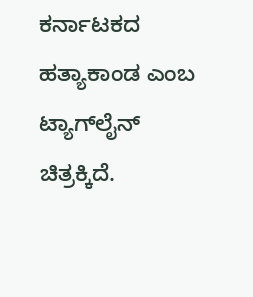ಕರ್ನಾಟಕದ ಹತ್ಯಾಕಾಂಡ ಎಂಬ ಟ್ಯಾಗ್‌ಲೈನ್ ಚಿತ್ರಕ್ಕಿದೆ.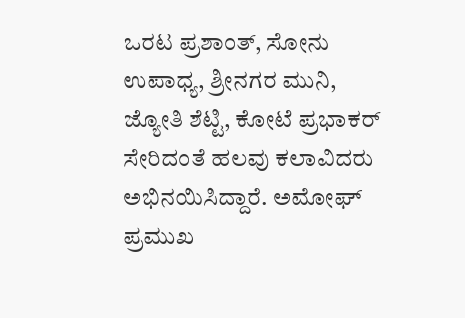ಒರಟ ಪ್ರಶಾಂತ್, ಸೋನು ಉಪಾಧ್ಯ, ಶ್ರೀನಗರ ಮುನಿ, ಜ್ಯೋತಿ ಶೆಟ್ಟಿ, ಕೋಟೆ ಪ್ರಭಾಕರ್ ಸೇರಿದಂತೆ ಹಲವು ಕಲಾವಿದರು ಅಭಿನಯಿಸಿದ್ದಾರೆ. ಅಮೋಘ್ ಪ್ರಮುಖ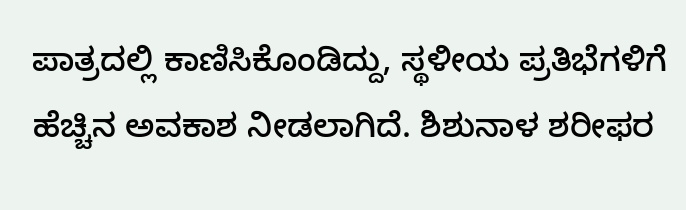ಪಾತ್ರದಲ್ಲಿ ಕಾಣಿಸಿಕೊಂಡಿದ್ದು, ಸ್ಥಳೀಯ ಪ್ರತಿಭೆಗಳಿಗೆ ಹೆಚ್ಚಿನ ಅವಕಾಶ ನೀಡಲಾಗಿದೆ. ಶಿಶುನಾಳ ಶರೀಫರ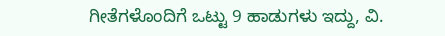ಗೀತೆಗಳೊಂದಿಗೆ ಒಟ್ಟು 9 ಹಾಡುಗಳು ಇದ್ದು, ವಿ.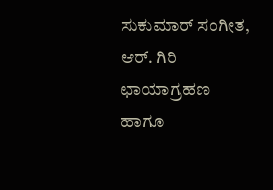ಸುಕುಮಾರ್ ಸಂಗೀತ, ಆರ್. ಗಿರಿ ಛಾಯಾಗ್ರಹಣ ಹಾಗೂ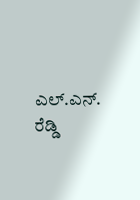ಎಲ್.ಎನ್. ರೆಡ್ಡಿ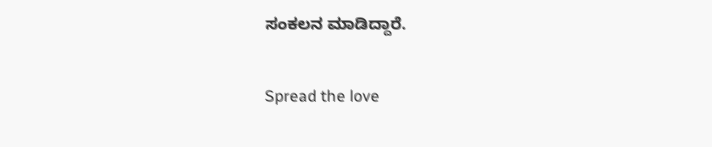ಸಂಕಲನ ಮಾಡಿದ್ದಾರೆ.

Spread the love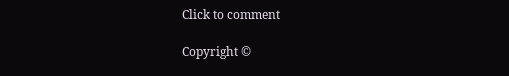Click to comment

Copyright ©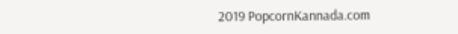2019 PopcornKannada.com